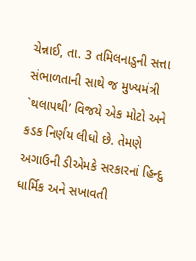ચેન્નાઈ, તા. 3 તમિલનાડુની સત્તા સંભાળતાની સાથે જ મુખ્યમંત્રી `થલાપથી’ વિજયે એક મોટો અને કડક નિર્ણય લીધો છે. તેમણે અગાઉની ડીએમકે સરકારનાં હિન્દુ ધાર્મિક અને સખાવતી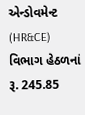એન્ડોવમેન્ટ (HR&CE) વિભાગ હેઠળનાં રૂ. 245.85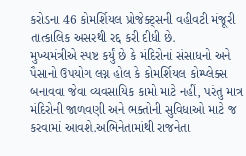કરોડના 46 કોમર્શિયલ પ્રોજેક્ટ્સની વહીવટી મંજૂરી તાત્કાલિક અસરથી રદ્દ કરી દીધી છે.
મુખ્યમંત્રીએ સ્પષ્ટ કર્યું છે કે મંદિરોનાં સંસાધનો અને પૈસાનો ઉપયોગ લગ્ન હોલ કે કોમર્શિયલ કોમ્પ્લેક્સ બનાવવા જેવા વ્યવસાયિક કામો માટે નહીં, પરંતુ માત્ર મંદિરોની જાળવણી અને ભક્તોની સુવિધાઓ માટે જ કરવામાં આવશે.અભિનેતામાંથી રાજનેતા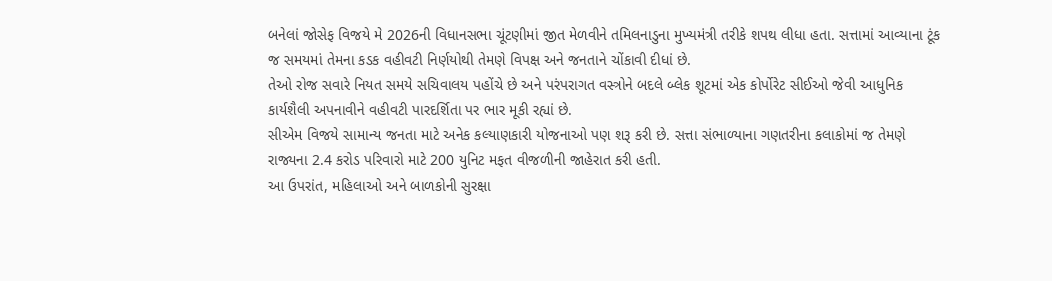બનેલાં જોસેફ વિજયે મે 2026ની વિધાનસભા ચૂંટણીમાં જીત મેળવીને તમિલનાડુના મુખ્યમંત્રી તરીકે શપથ લીધા હતા. સત્તામાં આવ્યાના ટૂંક જ સમયમાં તેમના કડક વહીવટી નિર્ણયોથી તેમણે વિપક્ષ અને જનતાને ચોંકાવી દીધાં છે.
તેઓ રોજ સવારે નિયત સમયે સચિવાલય પહોંચે છે અને પરંપરાગત વસ્ત્રોને બદલે બ્લેક શૂટમાં એક કોર્પોરેટ સીઈઓ જેવી આધુનિક કાર્યશૈલી અપનાવીને વહીવટી પારદર્શિતા પર ભાર મૂકી રહ્યાં છે.
સીએમ વિજયે સામાન્ય જનતા માટે અનેક કલ્યાણકારી યોજનાઓ પણ શરૂ કરી છે. સત્તા સંભાળ્યાના ગણતરીના કલાકોમાં જ તેમણે રાજ્યના 2.4 કરોડ પરિવારો માટે 200 યુનિટ મફત વીજળીની જાહેરાત કરી હતી.
આ ઉપરાંત, મહિલાઓ અને બાળકોની સુરક્ષા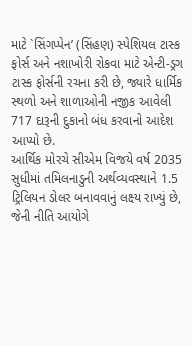માટે `સિંગપ્પેન’ (સિંહણ) સ્પેશિયલ ટાસ્ક ફોર્સ અને નશાખોરી રોકવા માટે એન્ટી-ડ્રગ ટાસ્ક ફોર્સની રચના કરી છે, જ્યારે ધાર્મિક સ્થળો અને શાળાઓની નજીક આવેલી 717 દારૂની દુકાનો બંધ કરવાનો આદેશ આપ્યો છે.
આર્થિક મોરચે સીએમ વિજયે વર્ષ 2035 સુધીમાં તમિલનાડુની અર્થવ્યવસ્થાને 1.5 ટ્રિલિયન ડોલર બનાવવાનું લક્ષ્ય રાખ્યું છે, જેની નીતિ આયોગે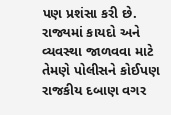પણ પ્રશંસા કરી છે. રાજ્યમાં કાયદો અને વ્યવસ્થા જાળવવા માટે તેમણે પોલીસને કોઈપણ રાજકીય દબાણ વગર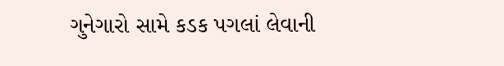ગુનેગારો સામે કડક પગલાં લેવાની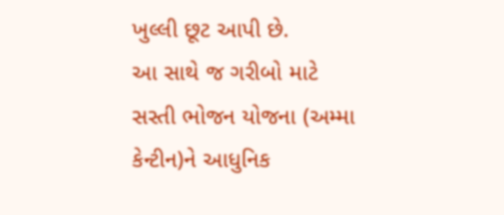ખુલ્લી છૂટ આપી છે.
આ સાથે જ ગરીબો માટે સસ્તી ભોજન યોજના (અમ્મા કેન્ટીન)ને આધુનિક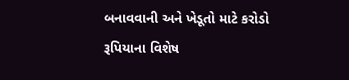બનાવવાની અને ખેડૂતો માટે કરોડો રૂપિયાના વિશેષ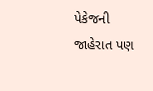પેકેજની જાહેરાત પણ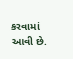કરવામાં આવી છે.